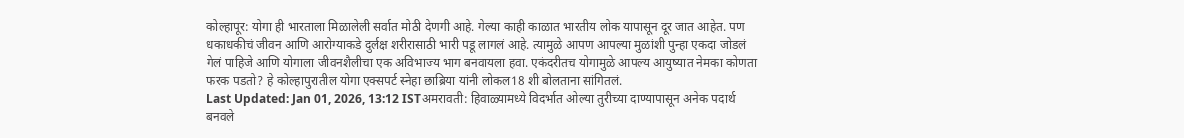कोल्हापूर: योगा ही भारताला मिळालेली सर्वात मोठी देणगी आहे. गेल्या काही काळात भारतीय लोक यापासून दूर जात आहेत. पण धकाधकीचं जीवन आणि आरोग्याकडे दुर्लक्ष शरीरासाठी भारी पडू लागलं आहे. त्यामुळे आपण आपल्या मुळांशी पुन्हा एकदा जोडलं गेलं पाहिजे आणि योगाला जीवनशैलीचा एक अविभाज्य भाग बनवायला हवा. एकंदरीतच योगामुळे आपल्य आयुष्यात नेमका कोणता फरक पडतो? हे कोल्हापुरातील योगा एक्सपर्ट स्नेहा छाब्रिया यांनी लोकल18 शी बोलताना सांगितलं.
Last Updated: Jan 01, 2026, 13:12 ISTअमरावती: हिवाळ्यामध्ये विदर्भात ओल्या तुरीच्या दाण्यापासून अनेक पदार्थ बनवले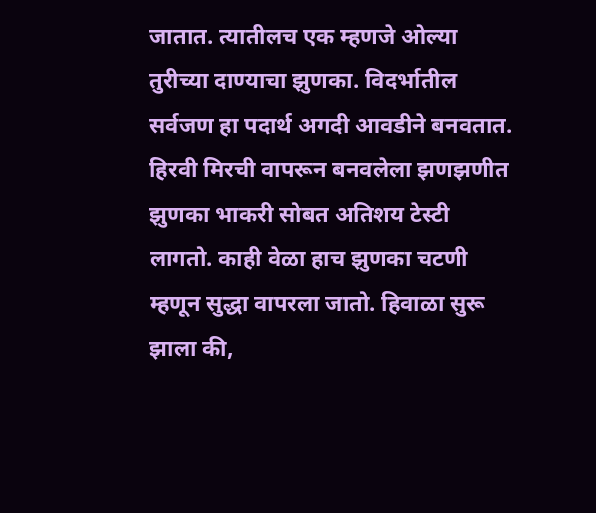जातात. त्यातीलच एक म्हणजे ओल्या तुरीच्या दाण्याचा झुणका. विदर्भातील सर्वजण हा पदार्थ अगदी आवडीने बनवतात. हिरवी मिरची वापरून बनवलेला झणझणीत झुणका भाकरी सोबत अतिशय टेस्टी लागतो. काही वेळा हाच झुणका चटणी म्हणून सुद्धा वापरला जातो. हिवाळा सुरू झाला की,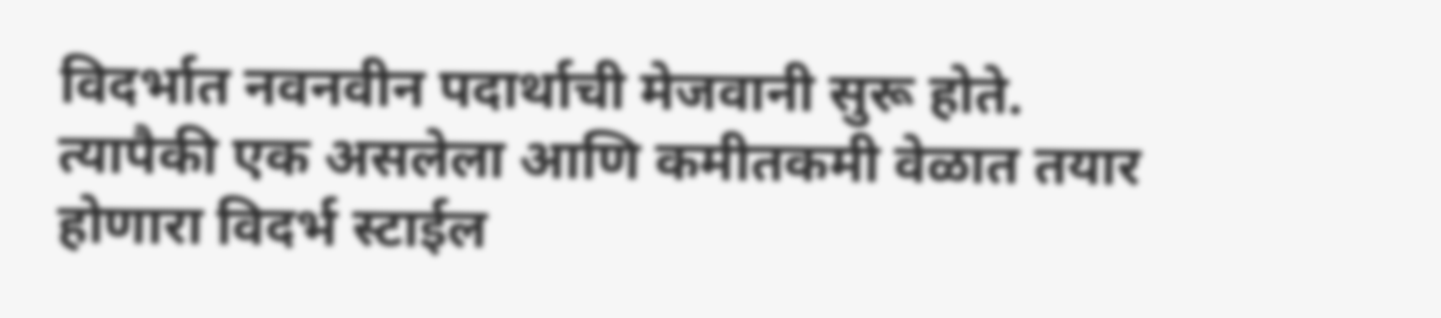विदर्भात नवनवीन पदार्थाची मेजवानी सुरू होते. त्यापैकी एक असलेला आणि कमीतकमी वेळात तयार होणारा विदर्भ स्टाईल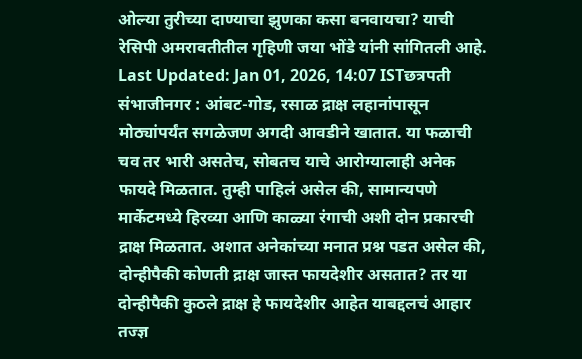ओल्या तुरीच्या दाण्याचा झुणका कसा बनवायचा? याची रेसिपी अमरावतीतील गृहिणी जया भोंडे यांनी सांगितली आहे.
Last Updated: Jan 01, 2026, 14:07 ISTछत्रपती संभाजीनगर : आंबट-गोड, रसाळ द्राक्ष लहानांपासून मोठ्यांपर्यंत सगळेजण अगदी आवडीने खातात. या फळाची चव तर भारी असतेच, सोबतच याचे आरोग्यालाही अनेक फायदे मिळतात. तुम्ही पाहिलं असेल की, सामान्यपणे मार्केटमध्ये हिरव्या आणि काळ्या रंगाची अशी दोन प्रकारची द्राक्ष मिळतात. अशात अनेकांच्या मनात प्रश्न पडत असेल की, दोन्हीपैकी कोणती द्राक्ष जास्त फायदेशीर असतात? तर या दोन्हीपैकी कुठले द्राक्ष हे फायदेशीर आहेत याबद्दलचं आहार तज्ज्ञ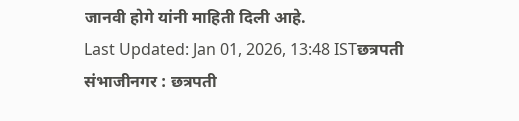जानवी होगे यांनी माहिती दिली आहे.
Last Updated: Jan 01, 2026, 13:48 ISTछत्रपती संभाजीनगर : छत्रपती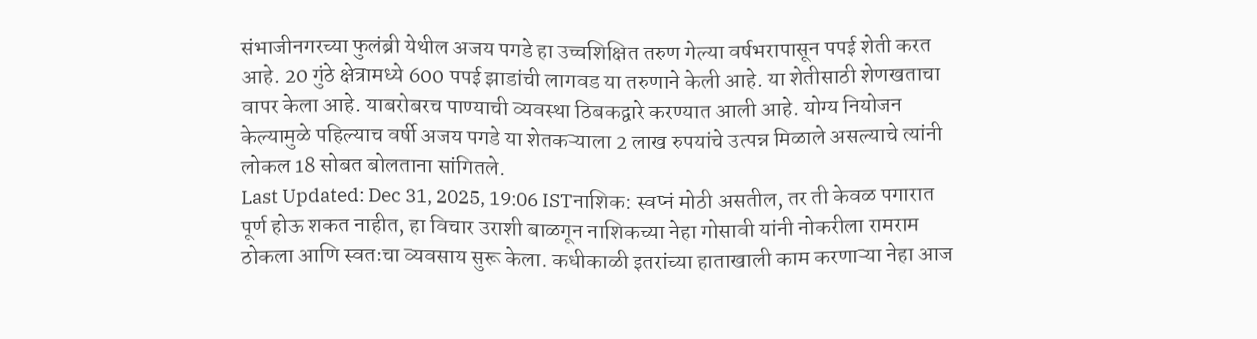संभाजीनगरच्या फुलंब्री येथील अजय पगडे हा उच्चशिक्षित तरुण गेल्या वर्षभरापासून पपई शेती करत आहे. 20 गुंठे क्षेत्रामध्ये 600 पपई झाडांची लागवड या तरुणाने केली आहे. या शेतीसाठी शेणखताचा वापर केला आहे. याबरोबरच पाण्याची व्यवस्था ठिबकद्वारे करण्यात आली आहे. योग्य नियोजन केल्यामुळे पहिल्याच वर्षी अजय पगडे या शेतकऱ्याला 2 लाख रुपयांचे उत्पन्न मिळाले असल्याचे त्यांनी लोकल 18 सोबत बोलताना सांगितले.
Last Updated: Dec 31, 2025, 19:06 ISTनाशिक: स्वप्नं मोठी असतील, तर ती केवळ पगारात पूर्ण होऊ शकत नाहीत, हा विचार उराशी बाळगून नाशिकच्या नेहा गोसावी यांनी नोकरीला रामराम ठोकला आणि स्वतःचा व्यवसाय सुरू केला. कधीकाळी इतरांच्या हाताखाली काम करणाऱ्या नेहा आज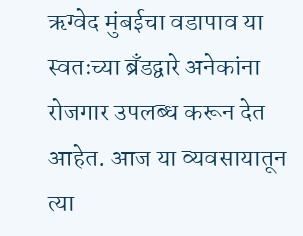ऋग्वेद मुंबईचा वडापाव या स्वतःच्या ब्रँडद्वारे अनेकांना रोजगार उपलब्ध करून देत आहेत. आज या व्यवसायातून त्या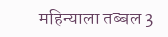महिन्याला तब्बल 3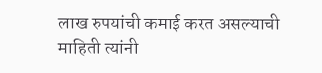लाख रुपयांची कमाई करत असल्याची माहिती त्यांनी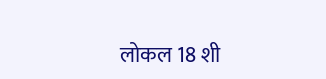लोकल 18 शी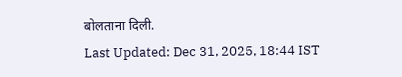बोलताना दिली.
Last Updated: Dec 31, 2025, 18:44 IST